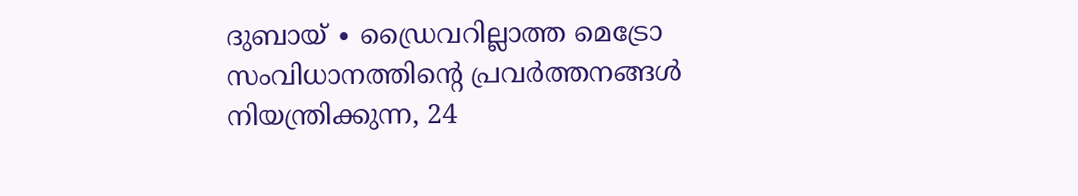ദുബായ് ∙ ഡ്രൈവറില്ലാത്ത മെട്രോ സംവിധാനത്തിന്റെ പ്രവർത്തനങ്ങൾ നിയന്ത്രിക്കുന്ന, 24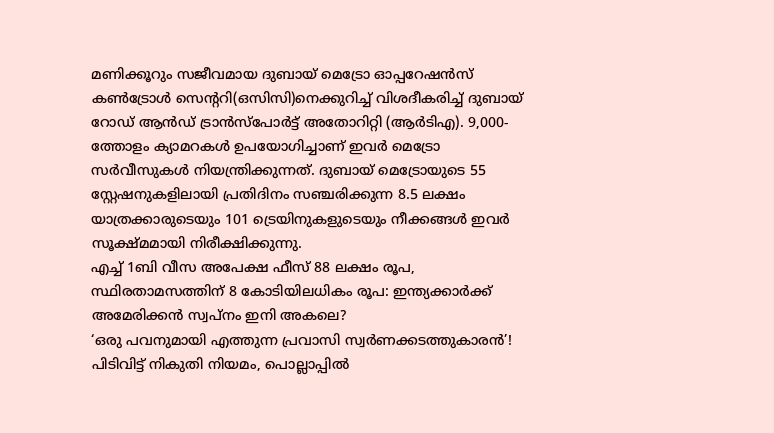മണിക്കൂറും സജീവമായ ദുബായ് മെട്രോ ഓപ്പറേഷൻസ് കൺട്രോൾ സെന്ററി(ഒസിസി)നെക്കുറിച്ച് വിശദീകരിച്ച് ദുബായ് റോഡ് ആൻഡ് ട്രാൻസ്പോർട്ട് അതോറിറ്റി (ആർടിഎ). 9,000-ത്തോളം ക്യാമറകൾ ഉപയോഗിച്ചാണ് ഇവർ മെട്രോ സർവീസുകൾ നിയന്ത്രിക്കുന്നത്. ദുബായ് മെട്രോയുടെ 55 സ്റ്റേഷനുകളിലായി പ്രതിദിനം സഞ്ചരിക്കുന്ന 8.5 ലക്ഷം യാത്രക്കാരുടെയും 101 ട്രെയിനുകളുടെയും നീക്കങ്ങൾ ഇവർ സൂക്ഷ്മമായി നിരീക്ഷിക്കുന്നു.
എച്ച് 1ബി വീസ അപേക്ഷ ഫീസ് 88 ലക്ഷം രൂപ, സ്ഥിരതാമസത്തിന് 8 കോടിയിലധികം രൂപ: ഇന്ത്യക്കാർക്ക് അമേരിക്കൻ സ്വപ്നം ഇനി അകലെ?
‘ഒരു പവനുമായി എത്തുന്ന പ്രവാസി സ്വർണക്കടത്തുകാരൻ’! പിടിവിട്ട് നികുതി നിയമം, പൊല്ലാപ്പിൽ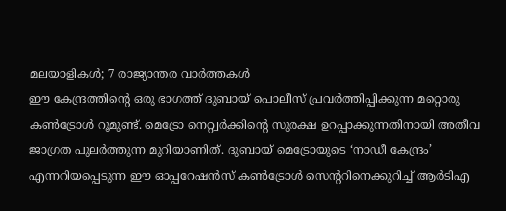മലയാളികൾ; 7 രാജ്യാന്തര വാർത്തകൾ
ഈ കേന്ദ്രത്തിന്റെ ഒരു ഭാഗത്ത് ദുബായ് പൊലീസ് പ്രവർത്തിപ്പിക്കുന്ന മറ്റൊരു കൺട്രോൾ റൂമുണ്ട്. മെട്രോ നെറ്റ്വർക്കിന്റെ സുരക്ഷ ഉറപ്പാക്കുന്നതിനായി അതീവ ജാഗ്രത പുലർത്തുന്ന മുറിയാണിത്. ദുബായ് മെട്രോയുടെ ‘നാഡീ കേന്ദ്രം’ എന്നറിയപ്പെടുന്ന ഈ ഓപ്പറേഷൻസ് കൺട്രോൾ സെന്ററിനെക്കുറിച്ച് ആർടിഎ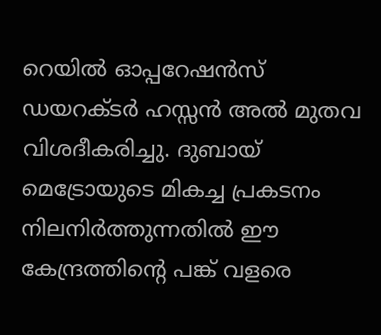റെയിൽ ഓപ്പറേഷൻസ് ഡയറക്ടർ ഹസ്സൻ അൽ മുതവ വിശദീകരിച്ചു. ദുബായ് മെട്രോയുടെ മികച്ച പ്രകടനം നിലനിർത്തുന്നതിൽ ഈ കേന്ദ്രത്തിന്റെ പങ്ക് വളരെ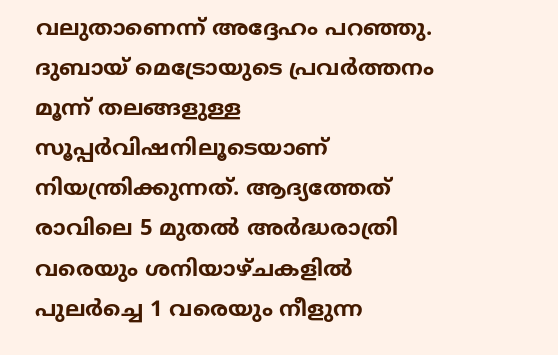വലുതാണെന്ന് അദ്ദേഹം പറഞ്ഞു.
ദുബായ് മെട്രോയുടെ പ്രവർത്തനം മൂന്ന് തലങ്ങളുള്ള സൂപ്പർവിഷനിലൂടെയാണ് നിയന്ത്രിക്കുന്നത്. ആദ്യത്തേത് രാവിലെ 5 മുതൽ അർദ്ധരാത്രി വരെയും ശനിയാഴ്ചകളിൽ പുലർച്ചെ 1 വരെയും നീളുന്ന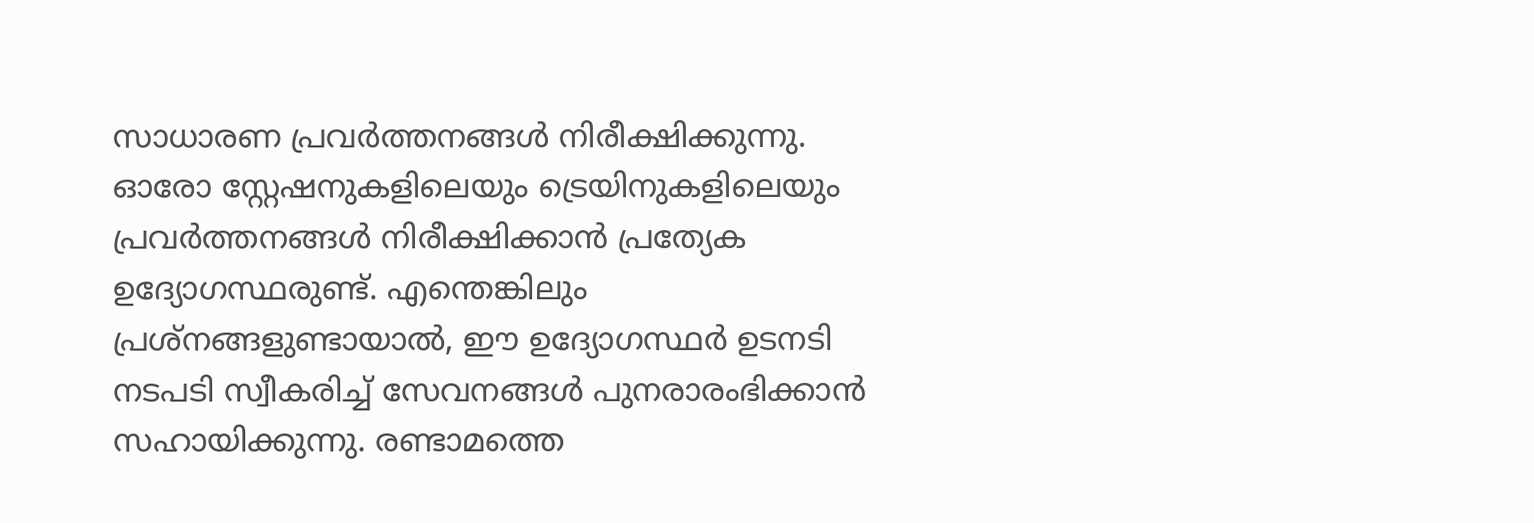സാധാരണ പ്രവർത്തനങ്ങൾ നിരീക്ഷിക്കുന്നു. ഓരോ സ്റ്റേഷനുകളിലെയും ട്രെയിനുകളിലെയും പ്രവർത്തനങ്ങൾ നിരീക്ഷിക്കാൻ പ്രത്യേക ഉദ്യോഗസ്ഥരുണ്ട്. എന്തെങ്കിലും പ്രശ്നങ്ങളുണ്ടായാൽ, ഈ ഉദ്യോഗസ്ഥർ ഉടനടി നടപടി സ്വീകരിച്ച് സേവനങ്ങൾ പുനരാരംഭിക്കാൻ സഹായിക്കുന്നു. രണ്ടാമത്തെ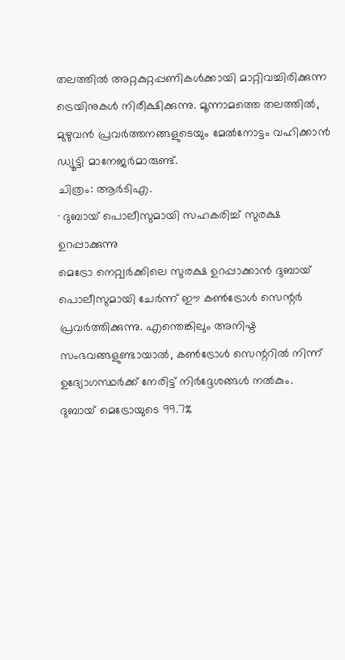തലത്തിൽ അറ്റകുറ്റപ്പണികൾക്കായി മാറ്റിവച്ചിരിക്കുന്ന ട്രെയിനുകൾ നിരീക്ഷിക്കുന്നു. മൂന്നാമത്തെ തലത്തിൽ, മുഴുവൻ പ്രവർത്തനങ്ങളുടെയും മേൽനോട്ടം വഹിക്കാൻ ഡ്യൂട്ടി മാനേജർമാരുണ്ട്.
ചിത്രം: ആർടിഎ.
∙ ദുബായ് പൊലീസുമായി സഹകരിച്ച് സുരക്ഷ ഉറപ്പാക്കുന്നു
മെട്രോ നെറ്റ്വർക്കിലെ സുരക്ഷ ഉറപ്പാക്കാൻ ദുബായ് പൊലീസുമായി ചേർന്ന് ഈ കൺട്രോൾ സെന്റർ പ്രവർത്തിക്കുന്നു. എന്തെങ്കിലും അനിഷ്ട സംഭവങ്ങളുണ്ടായാൽ, കൺട്രോൾ സെന്ററിൽ നിന്ന് ഉദ്യോഗസ്ഥർക്ക് നേരിട്ട് നിർദ്ദേശങ്ങൾ നൽകും.
ദുബായ് മെട്രോയുടെ 99.7%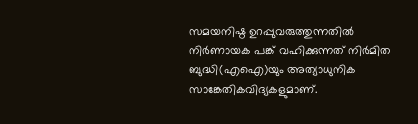സമയനിഷ്ഠ ഉറപ്പുവരുത്തുന്നതിൽ നിർണായക പങ്ക് വഹിക്കുന്നത് നിർമിത ബുദ്ധി(എഐ)യും അത്യാധുനിക സാങ്കേതികവിദ്യകളുമാണ്.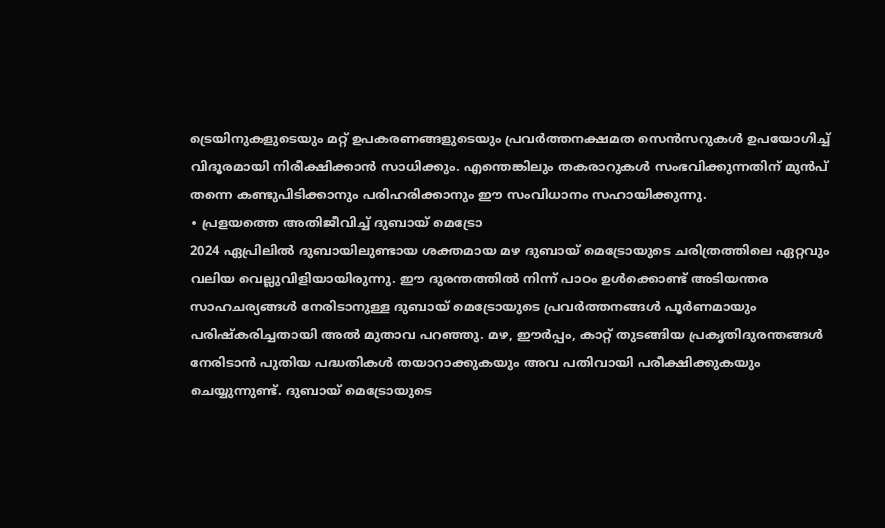ട്രെയിനുകളുടെയും മറ്റ് ഉപകരണങ്ങളുടെയും പ്രവർത്തനക്ഷമത സെൻസറുകൾ ഉപയോഗിച്ച് വിദൂരമായി നിരീക്ഷിക്കാൻ സാധിക്കും. എന്തെങ്കിലും തകരാറുകൾ സംഭവിക്കുന്നതിന് മുൻപ് തന്നെ കണ്ടുപിടിക്കാനും പരിഹരിക്കാനും ഈ സംവിധാനം സഹായിക്കുന്നു.
∙ പ്രളയത്തെ അതിജീവിച്ച് ദുബായ് മെട്രോ
2024 ഏപ്രിലിൽ ദുബായിലുണ്ടായ ശക്തമായ മഴ ദുബായ് മെട്രോയുടെ ചരിത്രത്തിലെ ഏറ്റവും വലിയ വെല്ലുവിളിയായിരുന്നു. ഈ ദുരന്തത്തിൽ നിന്ന് പാഠം ഉൾക്കൊണ്ട് അടിയന്തര സാഹചര്യങ്ങൾ നേരിടാനുള്ള ദുബായ് മെട്രോയുടെ പ്രവർത്തനങ്ങൾ പൂർണമായും പരിഷ്കരിച്ചതായി അൽ മുതാവ പറഞ്ഞു. മഴ, ഈർപ്പം, കാറ്റ് തുടങ്ങിയ പ്രകൃതിദുരന്തങ്ങൾ നേരിടാൻ പുതിയ പദ്ധതികൾ തയാറാക്കുകയും അവ പതിവായി പരീക്ഷിക്കുകയും ചെയ്യുന്നുണ്ട്. ദുബായ് മെട്രോയുടെ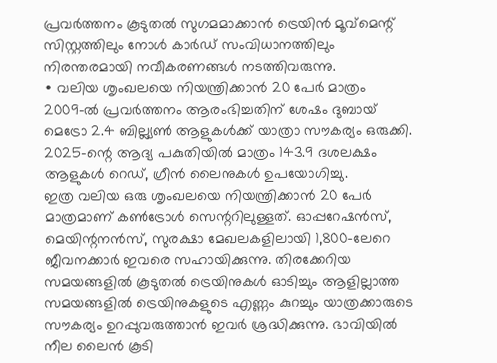പ്രവർത്തനം കൂടുതൽ സുഗമമാക്കാൻ ട്രെയിൻ മൂവ്മെന്റ് സിസ്റ്റത്തിലും നോൾ കാർഡ് സംവിധാനത്തിലും നിരന്തരമായി നവീകരണങ്ങൾ നടത്തിവരുന്നു.
∙ വലിയ ശൃംഖലയെ നിയന്ത്രിക്കാൻ 20 പേർ മാത്രം
2009-ൽ പ്രവർത്തനം ആരംഭിച്ചതിന് ശേഷം ദുബായ് മെട്രോ 2.4 ബില്ല്യൺ ആളുകൾക്ക് യാത്രാ സൗകര്യം ഒരുക്കി. 2025-ന്റെ ആദ്യ പകുതിയിൽ മാത്രം 143.9 ദശലക്ഷം ആളുകൾ റെഡ്, ഗ്രീൻ ലൈനുകൾ ഉപയോഗിച്ചു.
ഇത്ര വലിയ ഒരു ശൃംഖലയെ നിയന്ത്രിക്കാൻ 20 പേർ മാത്രമാണ് കൺട്രോൾ സെന്ററിലുള്ളത്. ഓപ്പറേഷൻസ്, മെയിന്റനൻസ്, സുരക്ഷാ മേഖലകളിലായി 1,800-ലേറെ ജീവനക്കാർ ഇവരെ സഹായിക്കുന്നു. തിരക്കേറിയ സമയങ്ങളിൽ കൂടുതൽ ട്രെയിനുകൾ ഓടിച്ചും ആളില്ലാത്ത സമയങ്ങളിൽ ട്രെയിനുകളുടെ എണ്ണം കുറച്ചും യാത്രക്കാരുടെ സൗകര്യം ഉറപ്പുവരുത്താൻ ഇവർ ശ്രദ്ധിക്കുന്നു. ഭാവിയിൽ നീല ലൈൻ കൂടി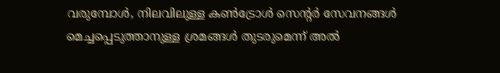വരുമ്പോൾ, നിലവിലുള്ള കൺട്രോൾ സെന്റർ സേവനങ്ങൾ മെച്ചപ്പെടുത്താനുള്ള ശ്രമങ്ങൾ തുടരുമെന്ന് അൽ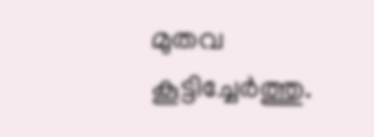മുതവ കൂട്ടിച്ചേർത്തു.